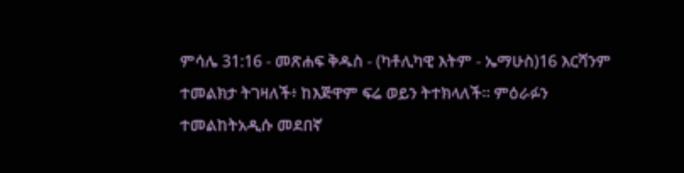ምሳሌ 31:16 - መጽሐፍ ቅዱስ - (ካቶሊካዊ እትም - ኤማሁስ)16 እርሻንም ተመልክታ ትገዛለች፥ ከእጅዋም ፍሬ ወይን ትተክላለች። ምዕራፉን ተመልከትአዲሱ መደበኛ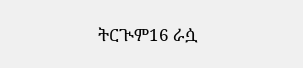ትርጒም16 ራሷ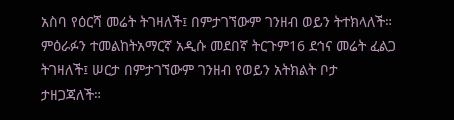አስባ የዕርሻ መሬት ትገዛለች፤ በምታገኘውም ገንዘብ ወይን ትተክላለች። ምዕራፉን ተመልከትአማርኛ አዲሱ መደበኛ ትርጉም16 ደኅና መሬት ፈልጋ ትገዛለች፤ ሠርታ በምታገኘውም ገንዘብ የወይን አትክልት ቦታ ታዘጋጃለች።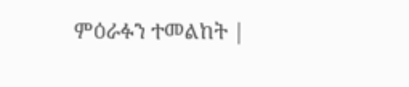ምዕራፉን ተመልከት |